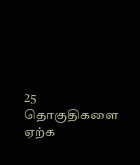25 தொகுதிகளை ஏற்க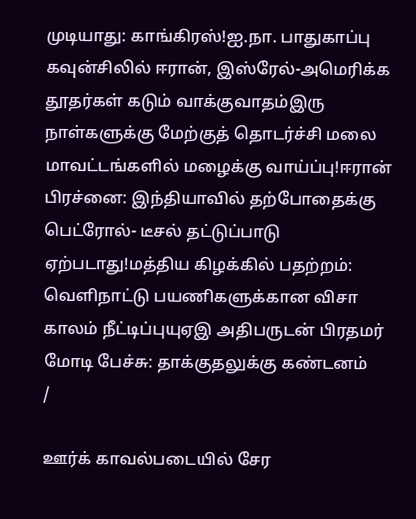முடியாது: காங்கிரஸ்!ஐ.நா. பாதுகாப்பு கவுன்சிலில் ஈரான், இஸ்ரேல்-அமெரிக்க தூதர்கள் கடும் வாக்குவாதம்இரு நாள்களுக்கு மேற்குத் தொடர்ச்சி மலை மாவட்டங்களில் மழைக்கு வாய்ப்பு!ஈரான் பிரச்னை: இந்தியாவில் தற்போதைக்கு பெட்ரோல்- டீசல் தட்டுப்பாடு ஏற்படாது!மத்திய கிழக்கில் பதற்றம்: வெளிநாட்டு பயணிகளுக்கான விசா காலம் நீட்டிப்புயுஏஇ அதிபருடன் பிரதமர் மோடி பேச்சு: தாக்குதலுக்கு கண்டனம்
/

ஊர்க் காவல்படையில் சேர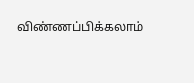விண்ணப்பிக்கலாம்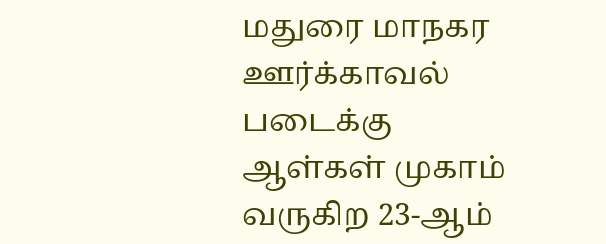மதுரை மாநகர ஊர்க்காவல் படைக்கு ஆள்கள் முகாம் வருகிற 23-ஆம்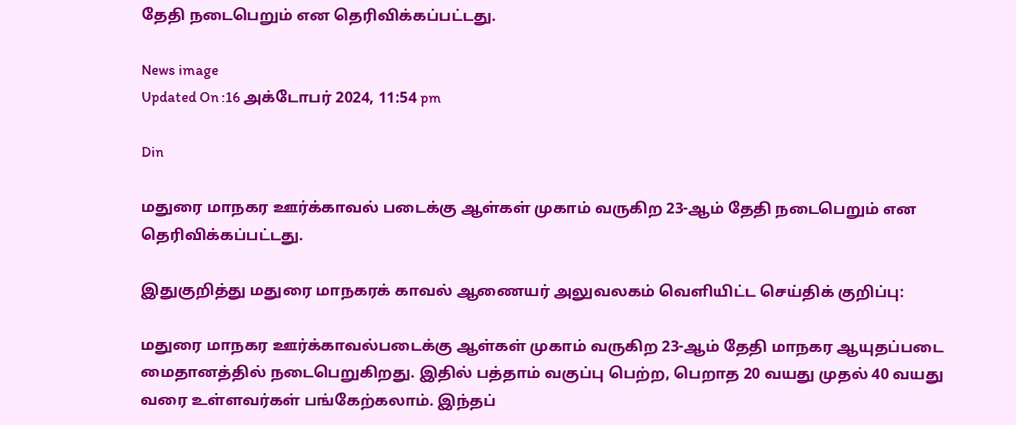தேதி நடைபெறும் என தெரிவிக்கப்பட்டது.

News image
Updated On :16 அக்டோபர் 2024, 11:54 pm

Din

மதுரை மாநகர ஊர்க்காவல் படைக்கு ஆள்கள் முகாம் வருகிற 23-ஆம் தேதி நடைபெறும் என தெரிவிக்கப்பட்டது.

இதுகுறித்து மதுரை மாநகரக் காவல் ஆணையர் அலுவலகம் வெளியிட்ட செய்திக் குறிப்பு:

மதுரை மாநகர ஊர்க்காவல்படைக்கு ஆள்கள் முகாம் வருகிற 23-ஆம் தேதி மாநகர ஆயுதப்படை மைதானத்தில் நடைபெறுகிறது. இதில் பத்தாம் வகுப்பு பெற்ற, பெறாத 20 வயது முதல் 40 வயது வரை உள்ளவர்கள் பங்கேற்கலாம். இந்தப்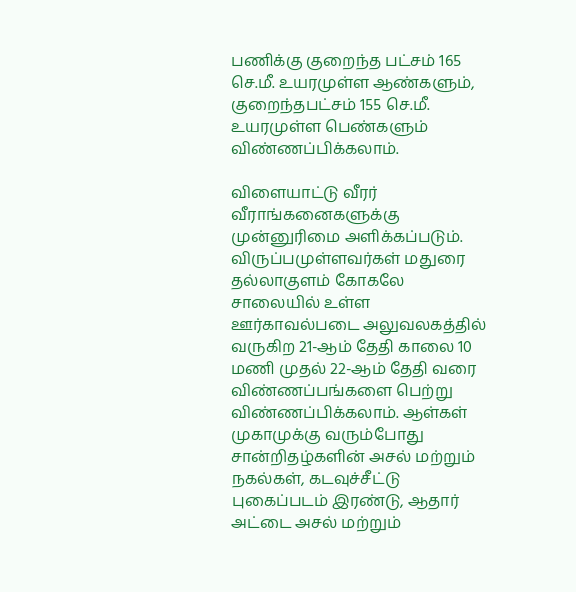பணிக்கு குறைந்த பட்சம் 165 செ.மீ. உயரமுள்ள ஆண்களும், குறைந்தபட்சம் 155 செ.மீ. உயரமுள்ள பெண்களும் விண்ணப்பிக்கலாம்.

விளையாட்டு வீரர் வீராங்கனைகளுக்கு முன்னுரிமை அளிக்கப்படும். விருப்பமுள்ளவர்கள் மதுரை தல்லாகுளம் கோகலே சாலையில் உள்ள ஊர்காவல்படை அலுவலகத்தில் வருகிற 21-ஆம் தேதி காலை 10 மணி முதல் 22-ஆம் தேதி வரை விண்ணப்பங்களை பெற்று விண்ணப்பிக்கலாம். ஆள்கள் முகாமுக்கு வரும்போது சான்றிதழ்களின் அசல் மற்றும் நகல்கள், கடவுச்சீட்டு புகைப்படம் இரண்டு, ஆதார் அட்டை அசல் மற்றும்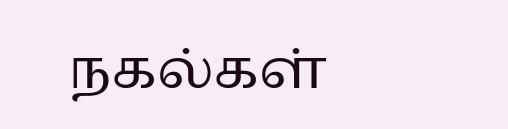நகல்கள்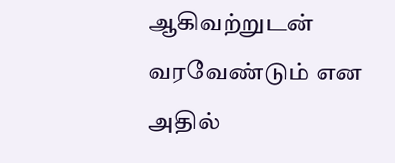ஆகிவற்றுடன் வரவேண்டும் என அதில்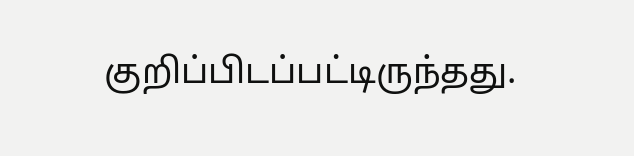குறிப்பிடப்பட்டிருந்தது.